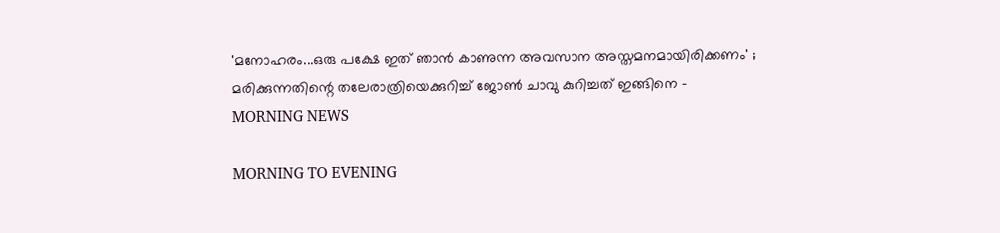'മനോഹരം...ഒരു പക്ഷേ ഇത് ഞാന്‍ കാണുന്ന അവസാന അസ്തമനമായിരിക്കണം' ; മരിക്കുന്നതിന്റെ തലേരാത്രിയെക്കുറിച്ച് ജോണ്‍ ചാവു കുറിച്ചത് ഇങ്ങിനെ - MORNING NEWS

MORNING TO EVENING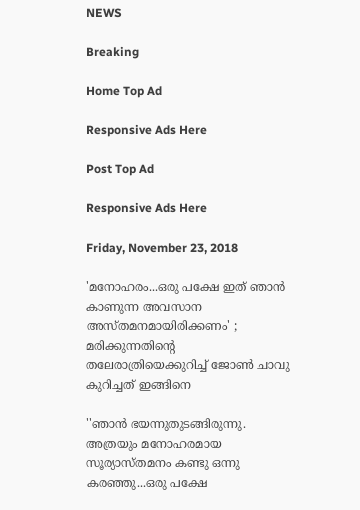NEWS

Breaking

Home Top Ad

Responsive Ads Here

Post Top Ad

Responsive Ads Here

Friday, November 23, 2018

'മനോഹരം...ഒരു പക്ഷേ ഇത് ഞാന്‍ കാണുന്ന അവസാന അസ്തമനമായിരിക്കണം' ; മരിക്കുന്നതിന്റെ തലേരാത്രിയെക്കുറിച്ച് ജോണ്‍ ചാവു കുറിച്ചത് ഇങ്ങിനെ

''ഞാന്‍ ഭയന്നുതുടങ്ങിരുന്നു. അത്രയും മനോഹരമായ സൂര്യാസ്തമനം കണ്ടു ഒന്നു കരഞ്ഞു...ഒരു പക്ഷേ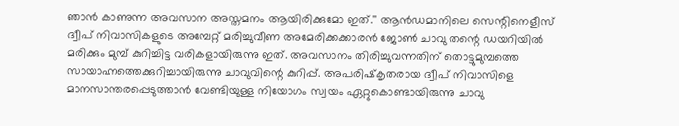ഞാന്‍ കാണുന്ന അവസാന അസ്തമനം ആയിരിക്കുമോ ഇത്.'' ആന്‍ഡമാനിലെ സെന്റിനെളീസ് ദ്വീപ് നിവാസികളുടെ അമ്പേറ്റ് മരിച്ചുവീണ അമേരിക്കക്കാരന്‍ ജോണ്‍ ചാവു തന്റെ ഡയറിയില്‍ മരിക്കും മുമ്പ് കുറിച്ചിട്ട വരികളായിരുന്നു ഇത്. അവസാനം തിരിച്ചുവന്നതിന് തൊട്ടുമുമ്പത്തെ സായാഹ്നത്തെക്കുറിച്ചായിരുന്നു ചാവുവിന്റെ കുറിപ്പ്. അപരിഷ്‌കൃതരായ ദ്വീപ് നിവാസിളെ മാനസാന്തരപ്പെടുത്താന്‍ വേണ്ടിയുള്ള നിയോഗം സ്വയം ഏറ്റുകൊണ്ടായിരുന്നു ചാവു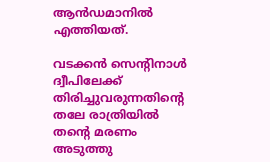ആന്‍ഡമാനില്‍ എത്തിയത്.

വടക്കന്‍ സെന്റിനാള്‍ ദ്വീപിലേക്ക് തിരിച്ചുവരുന്നതിന്റെ തലേ രാത്രിയില്‍ തന്റെ മരണം അടുത്തു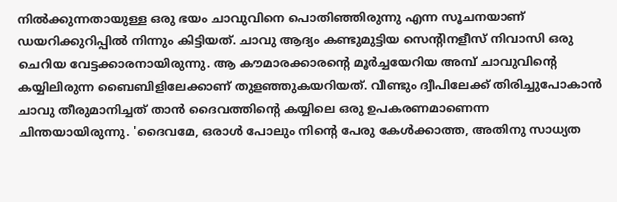നില്‍ക്കുന്നതായുള്ള ഒരു ഭയം ചാവുവിനെ പൊതിഞ്ഞിരുന്നു എന്ന സൂചനയാണ് ഡയറിക്കുറിപ്പില്‍ നിന്നും കിട്ടിയത്. ചാവു ആദ്യം കണ്ടുമുട്ടിയ സെന്റിനളീസ് നിവാസി ഒരു ചെറിയ വേട്ടക്കാരനായിരുന്നു. ആ കൗമാരക്കാരന്റെ മൂര്‍ച്ചയേറിയ അമ്പ് ചാവുവിന്റെ കയ്യിലിരുന്ന ബൈബിളിലേക്കാണ് തുളഞ്ഞുകയറിയത്. വീണ്ടും ദ്വീപിലേക്ക് തിരിച്ചുപോകാന്‍ ചാവു തീരുമാനിച്ചത് താന്‍ ദൈവത്തിന്റെ കയ്യിലെ ഒരു ഉപകരണമാണെന്ന ചിന്തയായിരുന്നു. 'ദൈവമേ, ഒരാള്‍ പോലും നിന്റെ പേരു കേള്‍ക്കാത്ത, അതിനു സാധ്യത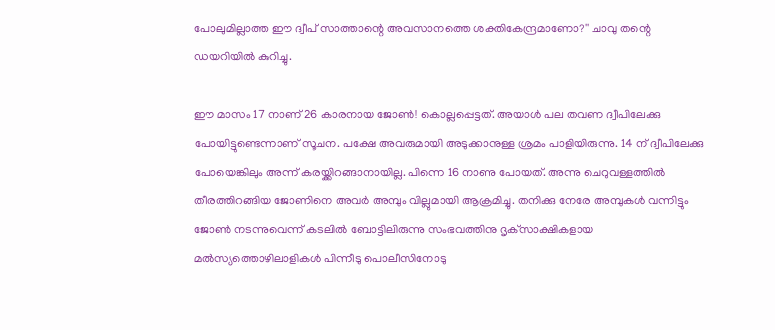പോലുമില്ലാത്ത ഈ ദ്വീപ് സാത്താന്റെ അവസാനത്തെ ശക്തികേന്ദ്രമാണോ?'' ചാവു തന്റെ ഡയറിയില്‍ കുറിച്ചു.

ഈ മാസം 17 നാണ് 26 കാരനായ ജോണ്‍! കൊല്ലപ്പെട്ടത്. അയാള്‍ പല തവണ ദ്വീപിലേക്കു പോയിട്ടുണ്ടെന്നാണ് സൂചന. പക്ഷേ അവരുമായി അടുക്കാനുള്ള ശ്രമം പാളിയിരുന്നു. 14 ന് ദ്വീപിലേക്കു പോയെങ്കിലും അന്ന് കരയ്ക്കിറങ്ങാനായില്ല. പിന്നെ 16 നാണു പോയത്. അന്നു ചെറുവള്ളത്തില്‍ തീരത്തിറങ്ങിയ ജോണിനെ അവര്‍ അമ്പും വില്ലുമായി ആക്രമിച്ചു. തനിക്കു നേരേ അമ്പുകള്‍ വന്നിട്ടും ജോണ്‍ നടന്നുവെന്ന് കടലില്‍ ബോട്ടിലിരുന്നു സംഭവത്തിനു ദൃക്‌സാക്ഷികളായ മല്‍സ്യത്തൊഴിലാളികള്‍ പിന്നീടു പൊലീസിനോടു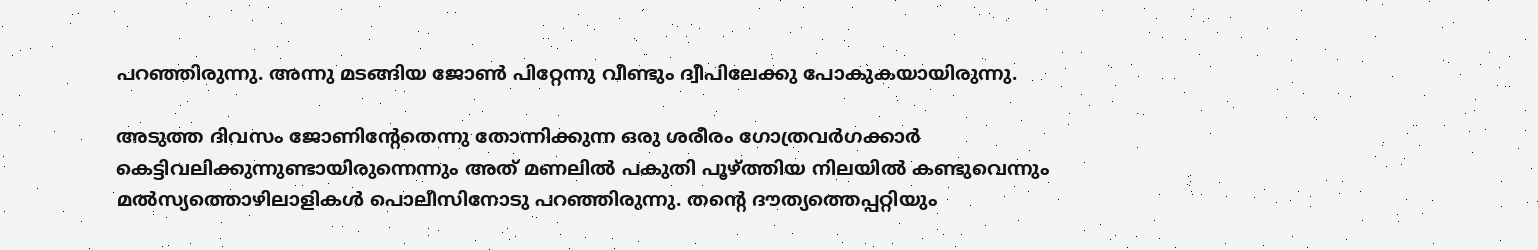പറഞ്ഞിരുന്നു. അന്നു മടങ്ങിയ ജോണ്‍ പിറ്റേന്നു വീണ്ടും ദ്വീപിലേക്കു പോകുകയായിരുന്നു.

അടുത്ത ദിവസം ജോണിന്റേതെന്നു തോന്നിക്കുന്ന ഒരു ശരീരം ഗോത്രവര്‍ഗക്കാര്‍ കെട്ടിവലിക്കുന്നുണ്ടായിരുന്നെന്നും അത് മണലില്‍ പകുതി പൂഴ്ത്തിയ നിലയില്‍ കണ്ടുവെന്നും മല്‍സ്യത്തൊഴിലാളികള്‍ പൊലീസിനോടു പറഞ്ഞിരുന്നു. തന്റെ ദൗത്യത്തെപ്പറ്റിയും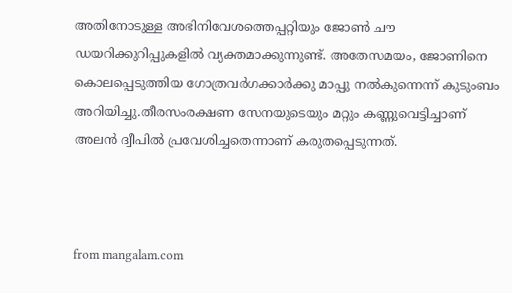അതിനോടുള്ള അഭിനിവേശത്തെപ്പറ്റിയും ജോണ്‍ ചൗ ഡയറിക്കുറിപ്പുകളില്‍ വ്യക്തമാക്കുന്നുണ്ട്. അതേസമയം, ജോണിനെ കൊലപ്പെടുത്തിയ ഗോത്രവര്‍ഗക്കാര്‍ക്കു മാപ്പു നല്‍കുന്നെന്ന് കുടുംബം അറിയിച്ചു.തീരസംരക്ഷണ സേനയുടെയും മറ്റും കണ്ണുവെട്ടിച്ചാണ് അലന്‍ ദ്വീപില്‍ പ്രവേശിച്ചതെന്നാണ് കരുതപ്പെടുന്നത്.



from mangalam.com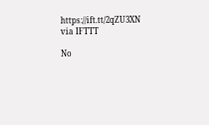https://ift.tt/2qZU3XN
via IFTTT

No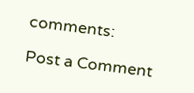comments:

Post a Comment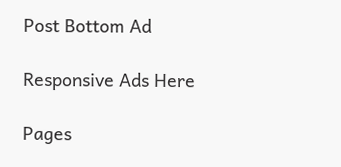Post Bottom Ad

Responsive Ads Here

Pages